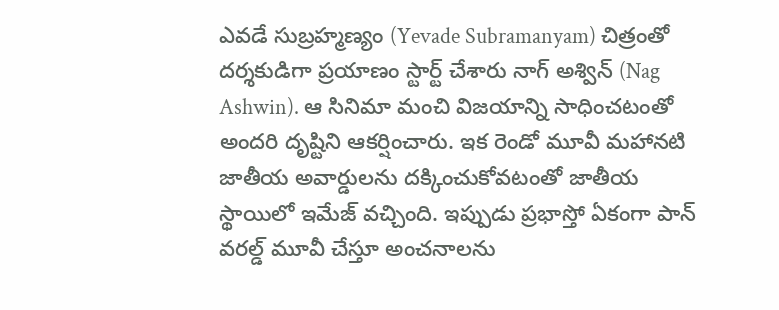ఎవడే సుబ్రహ్మణ్యం (Yevade Subramanyam) చిత్రంతో దర్శకుడిగా ప్రయాణం స్టార్ట్ చేశారు నాగ్ అశ్విన్ (Nag Ashwin). ఆ సినిమా మంచి విజయాన్ని సాధించటంతో అందరి దృష్టిని ఆకర్షించారు. ఇక రెండో మూవీ మహానటి జాతీయ అవార్డులను దక్కించుకోవటంతో జాతీయ స్థాయిలో ఇమేజ్ వచ్చింది. ఇప్పుడు ప్రభాస్తో ఏకంగా పాన్ వరల్డ్ మూవీ చేస్తూ అంచనాలను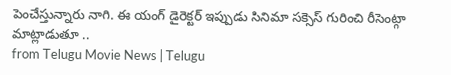పెంచేస్తున్నారు నాగి. ఈ యంగ్ డైరెక్టర్ ఇప్పుడు సినిమా సక్సెస్ గురించి రీసెంట్గా మాట్లాడుతూ ..
from Telugu Movie News | Telugu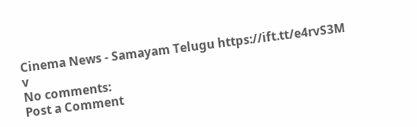Cinema News - Samayam Telugu https://ift.tt/e4rvS3M
v
No comments:
Post a Comment